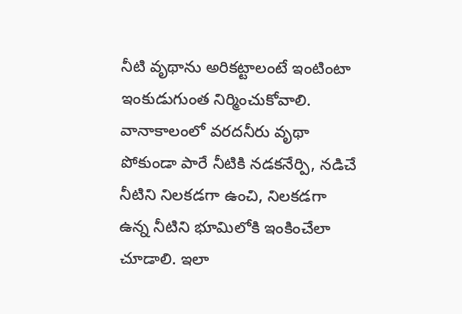నీటి వృథాను అరికట్టాలంటే ఇంటింటా ఇంకుడుగుంత నిర్మించుకోవాలి. వానాకాలంలో వరదనీరు వృథా పోకుండా పారే నీటికి నడకనేర్పి, నడిచే నీటిని నిలకడగా ఉంచి, నిలకడగా ఉన్న నీటిని భూమిలోకి ఇంకించేలా చూడాలి. ఇలా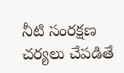నీటి సంరక్షణ చర్యలు చేపడితే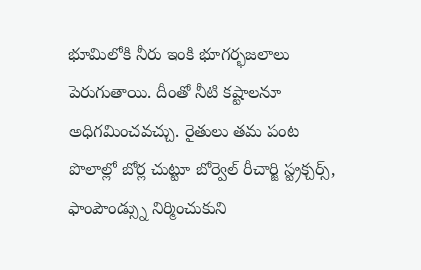భూమిలోకి నీరు ఇంకి భూగర్భజలాలు పెరుగుతాయి. దీంతో నీటి కష్టాలనూ అధిగమించవచ్చు. రైతులు తమ పంట పొలాల్లో బోర్ల చుట్టూ బోర్వెల్ రీచార్జి స్ట్రక్చర్స్, ఫాంపౌండ్స్ను నిర్మించుకుని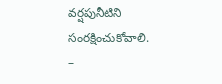వర్షపునీటిని సంరక్షించుకోవాలి.
–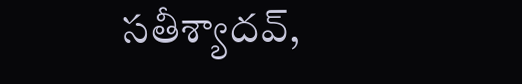సతీశ్యాదవ్,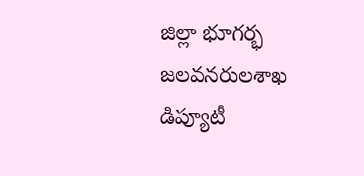జిల్లా భూగర్భ జలవనరులశాఖ డిప్యూటీ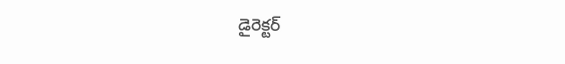డైరెక్టర్